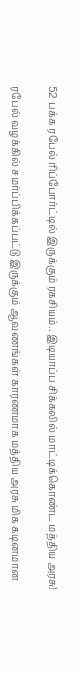52 பக்க ரபேல் ரிப்போர்ட்டில் இருக்கும் ரகசியம்.. இடியாப்ப சிக்கலில் மாட்டிக்கொண்ட மத்திய அரசு!

ரபேல் வழக்கில் சமர்ப்பிக்கப்பட்டு இருக்கும் ஆவணங்கள் காரணமாக மத்திய அரசு மிக கடினமான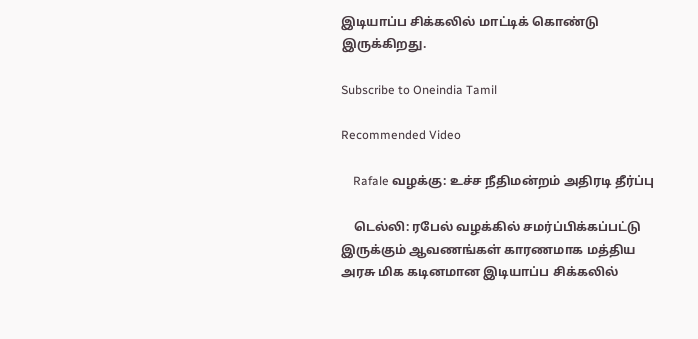இடியாப்ப சிக்கலில் மாட்டிக் கொண்டு இருக்கிறது.

Subscribe to Oneindia Tamil

Recommended Video

    Rafale வழக்கு: உச்ச நீதிமன்றம் அதிரடி தீர்ப்பு

    டெல்லி: ரபேல் வழக்கில் சமர்ப்பிக்கப்பட்டு இருக்கும் ஆவணங்கள் காரணமாக மத்திய அரசு மிக கடினமான இடியாப்ப சிக்கலில்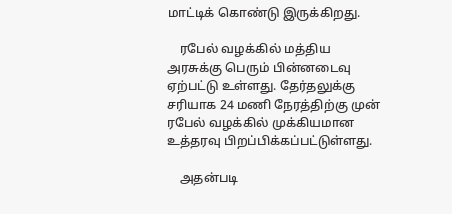மாட்டிக் கொண்டு இருக்கிறது.

    ரபேல் வழக்கில் மத்திய அரசுக்கு பெரும் பின்னடைவு ஏற்பட்டு உள்ளது. தேர்தலுக்கு சரியாக 24 மணி நேரத்திற்கு முன் ரபேல் வழக்கில் முக்கியமான உத்தரவு பிறப்பிக்கப்பட்டுள்ளது.

    அதன்படி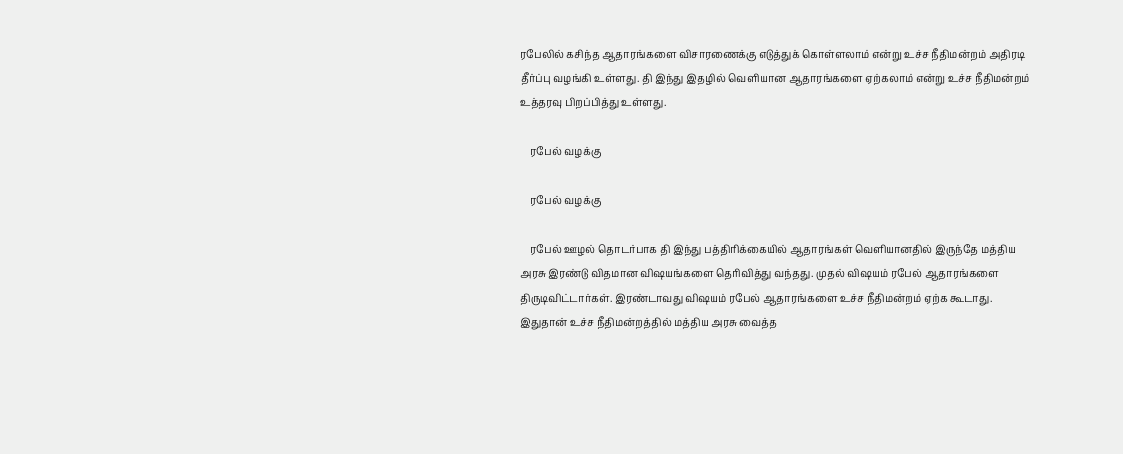ரபேலில் கசிந்த ஆதாரங்களை விசாரணைக்கு எடுத்துக் கொள்ளலாம் என்று உச்ச நீதிமன்றம் அதிரடி தீர்ப்பு வழங்கி உள்ளது. தி இந்து இதழில் வெளியான ஆதாரங்களை ஏற்கலாம் என்று உச்ச நீதிமன்றம் உத்தரவு பிறப்பித்து உள்ளது.

    ரபேல் வழக்கு

    ரபேல் வழக்கு

    ரபேல் ஊழல் தொடர்பாக தி இந்து பத்திரிக்கையில் ஆதாரங்கள் வெளியானதில் இருந்தே மத்திய அரசு இரண்டு விதமான விஷயங்களை தெரிவித்து வந்தது. முதல் விஷயம் ரபேல் ஆதாரங்களை திருடிவிட்டார்கள். இரண்டாவது விஷயம் ரபேல் ஆதாரங்களை உச்ச நீதிமன்றம் ஏற்க கூடாது. இதுதான் உச்ச நீதிமன்றத்தில் மத்திய அரசு வைத்த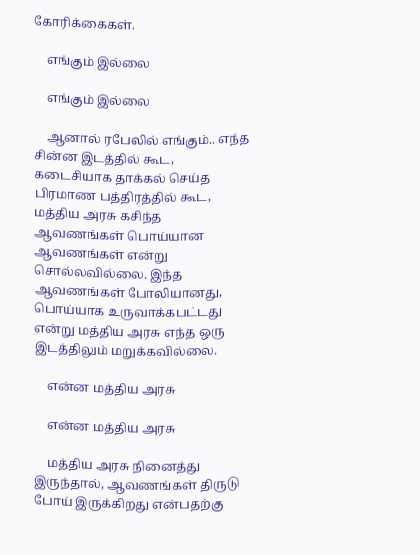கோரிக்கைகள்.

    எங்கும் இல்லை

    எங்கும் இல்லை

    ஆனால் ரபேலில் எங்கும்.. எந்த சின்ன இடத்தில் கூட, கடைசியாக தாக்கல் செய்த பிரமாண பத்திரத்தில் கூட, மத்திய அரசு கசிந்த ஆவணங்கள் பொய்யான ஆவணங்கள் என்று சொல்லவில்லை. இந்த ஆவணங்கள் போலியானது, பொய்யாக உருவாக்கபட்டது என்று மத்திய அரசு எந்த ஒரு இடத்திலும் மறுக்கவில்லை.

    என்ன மத்திய அரசு

    என்ன மத்திய அரசு

    மத்திய அரசு நினைத்து இருந்தால், ஆவணங்கள் திருடு போய் இருக்கிறது என்பதற்கு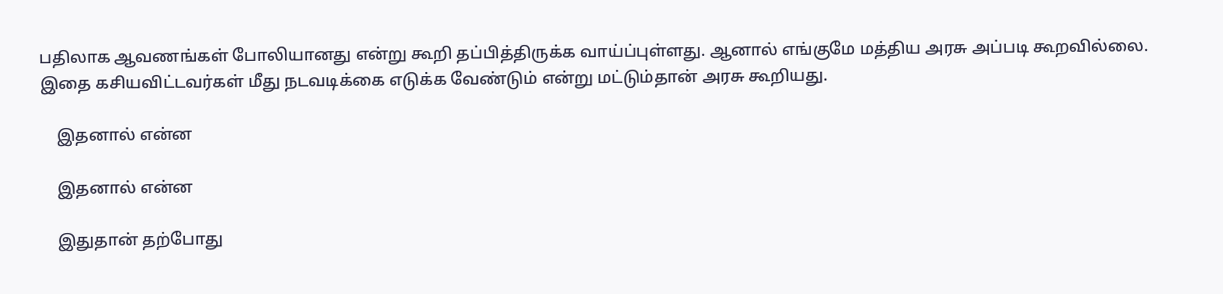பதிலாக ஆவணங்கள் போலியானது என்று கூறி தப்பித்திருக்க வாய்ப்புள்ளது. ஆனால் எங்குமே மத்திய அரசு அப்படி கூறவில்லை. இதை கசியவிட்டவர்கள் மீது நடவடிக்கை எடுக்க வேண்டும் என்று மட்டும்தான் அரசு கூறியது.

    இதனால் என்ன

    இதனால் என்ன

    இதுதான் தற்போது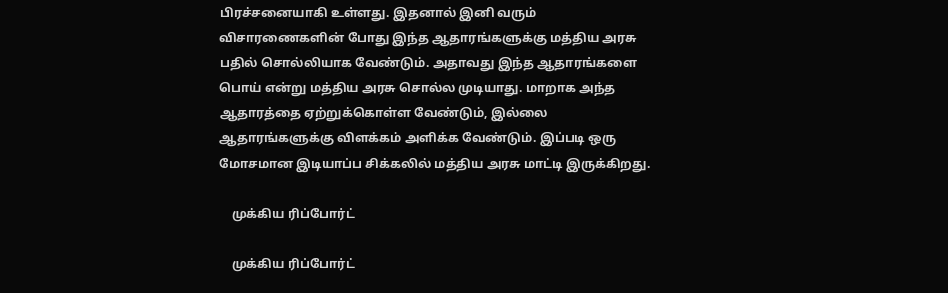பிரச்சனையாகி உள்ளது. இதனால் இனி வரும் விசாரணைகளின் போது இந்த ஆதாரங்களுக்கு மத்திய அரசு பதில் சொல்லியாக வேண்டும். அதாவது இந்த ஆதாரங்களை பொய் என்று மத்திய அரசு சொல்ல முடியாது. மாறாக அந்த ஆதாரத்தை ஏற்றுக்கொள்ள வேண்டும், இல்லை ஆதாரங்களுக்கு விளக்கம் அளிக்க வேண்டும். இப்படி ஒரு மோசமான இடியாப்ப சிக்கலில் மத்திய அரசு மாட்டி இருக்கிறது.

    முக்கிய ரிப்போர்ட்

    முக்கிய ரிப்போர்ட்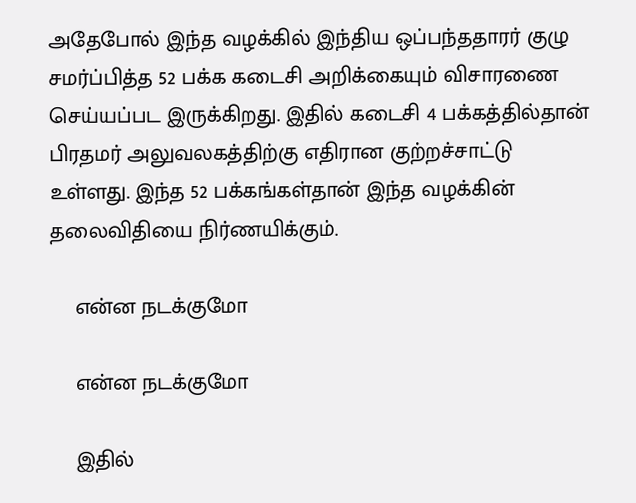அதேபோல் இந்த வழக்கில் இந்திய ஒப்பந்ததாரர் குழு சமர்ப்பித்த 52 பக்க கடைசி அறிக்கையும் விசாரணை செய்யப்பட இருக்கிறது. இதில் கடைசி 4 பக்கத்தில்தான் பிரதமர் அலுவலகத்திற்கு எதிரான குற்றச்சாட்டு உள்ளது. இந்த 52 பக்கங்கள்தான் இந்த வழக்கின் தலைவிதியை நிர்ணயிக்கும்.

    என்ன நடக்குமோ

    என்ன நடக்குமோ

    இதில்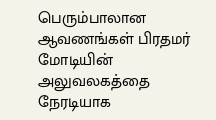பெரும்பாலான ஆவணங்கள் பிரதமர் மோடியின் அலுவலகத்தை நேரடியாக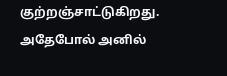குற்றஞ்சாட்டுகிறது. அதேபோல் அனில்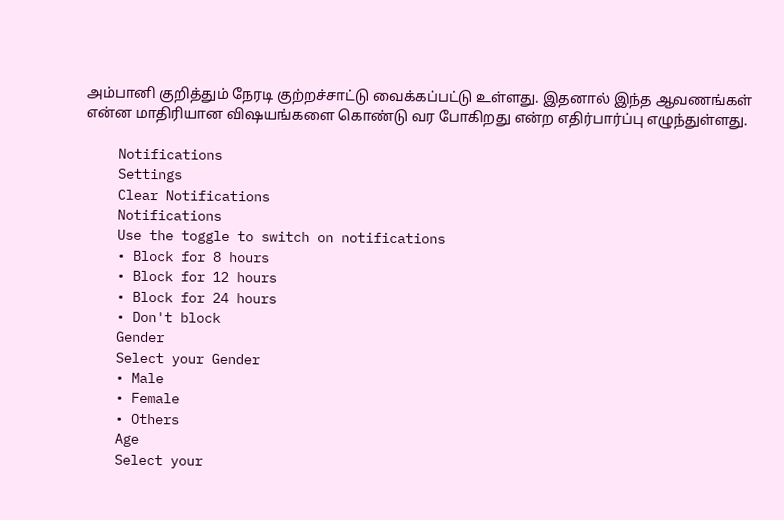அம்பானி குறித்தும் நேரடி குற்றச்சாட்டு வைக்கப்பட்டு உள்ளது. இதனால் இந்த ஆவணங்கள் என்ன மாதிரியான விஷயங்களை கொண்டு வர போகிறது என்ற எதிர்பார்ப்பு எழுந்துள்ளது.

    Notifications
    Settings
    Clear Notifications
    Notifications
    Use the toggle to switch on notifications
    • Block for 8 hours
    • Block for 12 hours
    • Block for 24 hours
    • Don't block
    Gender
    Select your Gender
    • Male
    • Female
    • Others
    Age
    Select your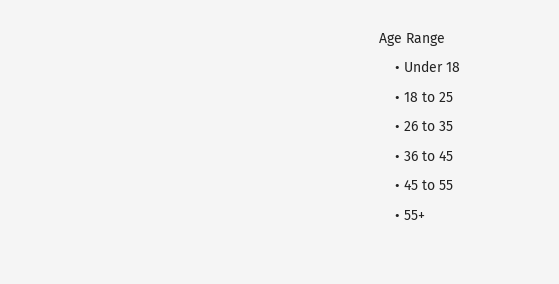Age Range
    • Under 18
    • 18 to 25
    • 26 to 35
    • 36 to 45
    • 45 to 55
    • 55+